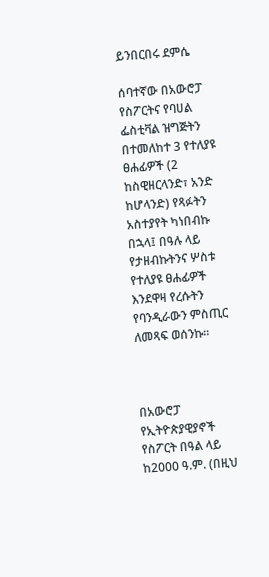ይንበርበሩ ደምሴ

ሰባተኛው በአውሮፓ የስፖርትና የባሀል ፌስቲቫል ዝግጅትን በተመለከተ 3 የተለያዩ ፀሐፊዎች (2 ከስዊዘርላንድ፣ አንድ ከሆላንድ) የጻፉትን አስተያየት ካነበብኩ በኋላ፤ በዓሉ ላይ የታዘብኩትንና ሦስቱ የተለያዩ ፀሐፊዎች እንደዋዛ የረሱትን የባንዲራውን ምስጢር ለመጻፍ ወሰንኩ።



በአውሮፓ የኢትዮጵያዊያኖች የስፖርት በዓል ላይ ከ2000 ዓ.ም. (በዚህ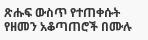ጽሑፍ ውስጥ የተጠቀሱት የዘመን አቆጣጠሮች በሙሉ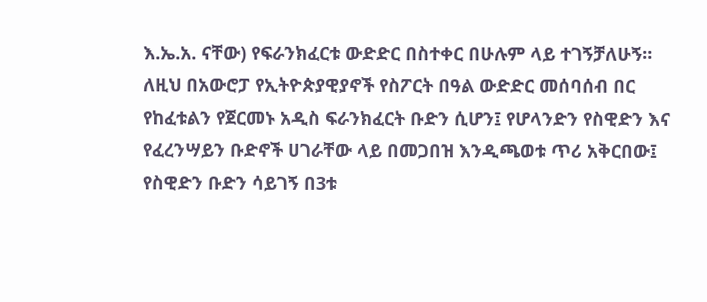እ.ኤ.አ. ናቸው) የፍራንክፈርቱ ውድድር በስተቀር በሁሉም ላይ ተገኝቻለሁኝ። ለዚህ በአውሮፓ የኢትዮጵያዊያኖች የስፖርት በዓል ውድድር መሰባሰብ በር የከፈቱልን የጀርመኑ አዲስ ፍራንክፈርት ቡድን ሲሆን፤ የሆላንድን የስዊድን እና የፈረንሣይን ቡድኖች ሀገራቸው ላይ በመጋበዝ እንዲጫወቱ ጥሪ አቅርበው፤ የስዊድን ቡድን ሳይገኝ በ3ቱ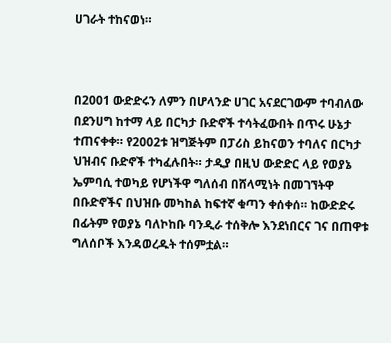ሀገራት ተከናወነ።



በ2001 ውድድሩን ለምን በሆላንድ ሀገር አናደርገውም ተባብለው በደንሀግ ከተማ ላይ በርካታ ቡድኖች ተሳትፈውበት በጥሩ ሁኔታ ተጠናቀቀ። የ2002ቱ ዝግጅትም በፓሪስ ይከናወን ተባለና በርካታ ህዝብና ቡድኖች ተካፈሉበት። ታዲያ በዚህ ውድድር ላይ የወያኔ ኤምባሲ ተወካይ የሆነችዋ ግለሰብ በሸላሚነት በመገኘትዋ በቡድኖችና በህዝቡ መካከል ከፍተኛ ቁጣን ቀሰቀሰ። ከውድድሩ በፊትም የወያኔ ባለኮከቡ ባንዲራ ተሰቅሎ እንደነበርና ገና በጠዋቱ ግለሰቦች እንዳወረዱት ተሰምቷል።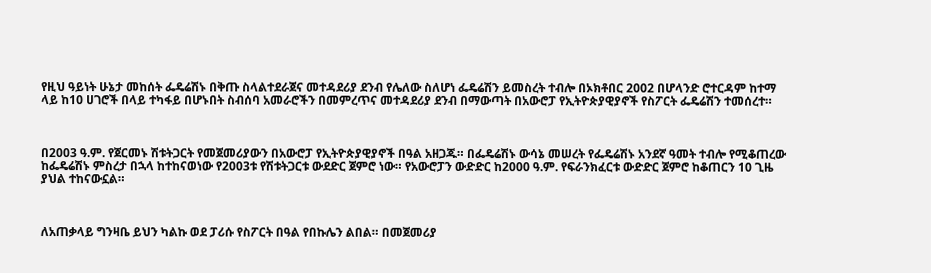የዚህ ዓይነት ሁኔታ መከሰት ፌዴሬሽኑ በቅጡ ስላልተደራጀና መተዳደሪያ ደንብ የሌለው ስለሆነ ፌዴሬሽን ይመስረት ተብሎ በኦክቶበር 2002 በሆላንድ ሮተርዳም ከተማ ላይ ከ10 ሀገሮች በላይ ተካፋይ በሆኑበት ስብሰባ አመራሮችን በመምረጥና መተዳደሪያ ደንብ በማውጣት በአውሮፓ የኢትዮጵያዊያኖች የስፖርት ፌዴሬሽን ተመሰረተ።



በ2003 ዓ.ም. የጀርመኑ ሽቱትጋርት የመጀመሪያውን በአውሮፓ የኢትዮጵያዊያኖች በዓል አዘጋጁ። በፌዴሬሽኑ ውሳኔ መሠረት የፌዴሬሽኑ አንደኛ ዓመት ተብሎ የሚቆጠረው ከፌዴሬሽኑ ምስረታ በኋላ ከተከናወነው የ2003ቱ የሽቱትጋርቱ ውደድር ጀምሮ ነው። የአውሮፓን ውድድር ከ2000 ዓ.ም. የፍራንክፈርቱ ውድድር ጀምሮ ከቆጠርን 10 ጊዜ ያህል ተከናውኗል።



ለአጠቃላይ ግንዛቤ ይህን ካልኩ ወደ ፓሪሱ የስፖርት በዓል የበኩሌን ልበል። በመጀመሪያ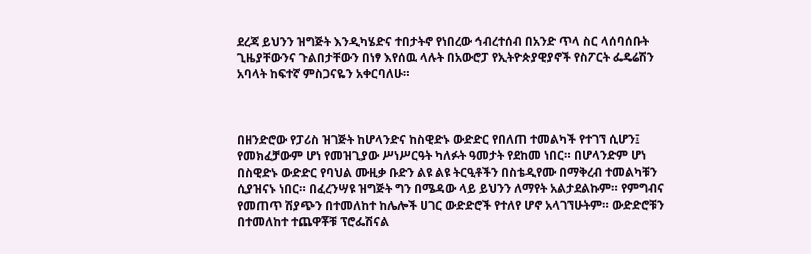ደረጃ ይህንን ዝግጅት እንዲካሄድና ተበታትኖ የነበረው ኅብረተሰብ በአንድ ጥላ ስር ላሰባሰቡት ጊዜያቸውንና ጉልበታቸውን በነፃ እየሰዉ ላሉት በአውሮፓ የኢትዮጵያዊያኖች የስፖርት ፌዴሬሽን አባላት ከፍተኛ ምስጋናዬን አቀርባለሁ።



በዘንድሮው የፓሪስ ዝገጅት ከሆላንድና ከስዊድኑ ውድድር የበለጠ ተመልካች የተገኘ ሲሆን፤ የመክፈቻውም ሆነ የመዝጊያው ሥነሥርዓት ካለፉት ዓመታት የደከመ ነበር። በሆላንድም ሆነ በስዊድኑ ውድድር የባህል ሙዚቃ ቡድን ልዩ ልዩ ትርዒቶችን በስቴዲየሙ በማቅረብ ተመልካቹን ሲያዝናኑ ነበር። በፈረንሣዩ ዝግጅት ግን በሜዳው ላይ ይህንን ለማየት አልታደልኩም። የምግብና የመጠጥ ሽያጭን በተመለከተ ከሌሎች ሀገር ውድድሮች የተለየ ሆኖ አላገኘሁትም። ውድድሮቹን በተመለከተ ተጨዋቾቹ ፕሮፌሽናል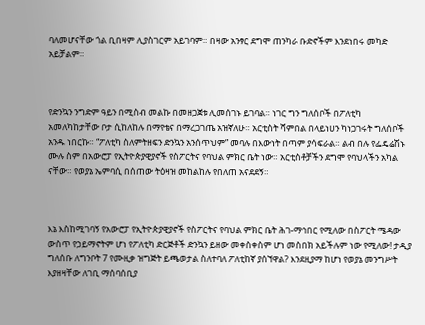ባለመሆናቸው ጎል ቢበዛም ሊያስገርም አይገባም። በዛው አንፃር ደግሞ ጠንካራ ቡድኖችም እንደነበሩ መካድ አይቻልም።



የድንኳን ንግድም ዓይን በሚስብ መልኩ በመዘጋጀቱ ሊመሰገኑ ይገባል። ነገር ግን ግለሰቦች በፖለቲካ አመለካከታቸው ቦታ ሲከለከሉ በማየቴና በማረጋገጤ አዝኛለሁ። አርቲስት ሻምበል በላይነሀን ካነጋገሩት ግለሰቦች አንዱ ነበርኩ። “ፖለቲካ ስለምትዘፍን ድንኳን አንሰጥህም” መባሉ በእውነት በጣም ያሳፍራል። ልብ በሉ የፌዴሬሽኑ ሙሉ ስም በአውሮፓ የኢትዮጵያዊያኖች የስፖርትና የባህል ምክር ቤት ነው። አርቲስቶቻችን ደግሞ የባህላችን አካል ናቸው። የወያኔ ኤምባሲ በሰጠው ትዕዛዝ መከልከሉ የበለጠ አናደደኝ።



እኔ እስከሚገባኝ የአውሮፓ የኢትዮጵያዊያኖች የስፖርትና የባህል ምክር ቤት ሕገ-ማኅበር የሚለው በስፖርት ሜዳው ውስጥ የኃይማኖትም ሆነ የፖለቲካ ድርጅቶች ድንኳን ይዘው መቀስቀስም ሆነ መስበክ አይችሉም ነው የሚለው! ታዲያ ግለሰቡ ለግንቦት 7 የሙዚቃ ዝግጅት ይጫወታል ስለተባለ ፖለቲከኛ ያሰኘዋል? እንደዚያማ ከሆነ የወያኔ መንግሥት እያዘዛቸው ለገቢ ማሰባሰቢያ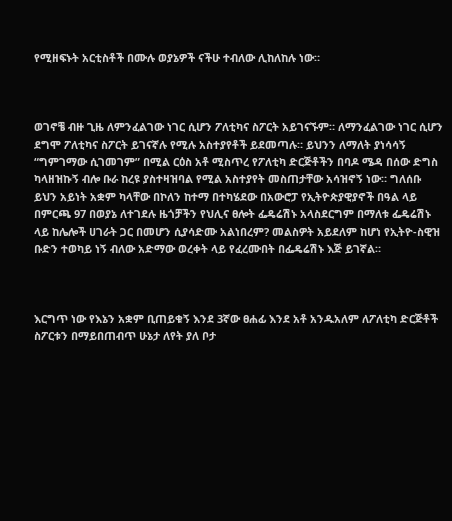የሚዘፍኑት አርቲስቶች በሙሉ ወያኔዎች ናችሁ ተብለው ሊከለከሉ ነው።



ወገኖቼ ብዙ ጊዜ ለምንፈልገው ነገር ሲሆን ፖለቲካና ስፖርት አይገናኙም። ለማንፈልገው ነገር ሲሆን ደግሞ ፖለቲካና ስፖርት ይገናኛሉ የሚሉ አስተያየቶች ይደመጣሉ። ይህንን ለማለት ያነሳሳኝ “ግምገማው ሲገመገም” በሚል ርዕስ አቶ ሚስጥረ የፖለቲካ ድርጅቶችን በባዶ ሜዳ በሰው ድግስ ካላዘዝኩኝ ብሎ ቡራ ከረዩ ያስተዛዝባል የሚል አስተያየት መስጠታቸው አሳዝኖኝ ነው። ግለሰቡ ይህን አይነት አቋም ካላቸው በኮለን ከተማ በተካሄደው በአውሮፓ የኢትዮጵያዊያኖች በዓል ላይ በምርጫ 97 በወያኔ ለተገደሉ ዜጎቻችን የህሊና ፀሎት ፌዴሬሽኑ አላስደርግም በማለቱ ፌዴሬሽኑ ላይ ከሌሎች ሀገራት ጋር በመሆን ሲያሳድሙ አልነበረም? መልስዎት አይደለም ከሆነ የኢትዮ-ስዊዝ ቡድን ተወካይ ነኝ ብለው አድማው ወረቀት ላይ የፈረሙበት በፌዴሬሽኑ እጅ ይገኛል።



እርግጥ ነው የእኔን አቋም ቢጠይቁኝ እንደ 3ኛው ፀሐፊ እንደ አቶ አንዱአለም ለፖለቲካ ድርጅቶች ስፖርቱን በማይበጠብጥ ሁኔታ ለየት ያለ ቦታ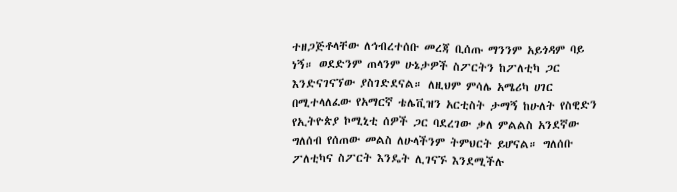ተዘጋጅቶላቸው ለኅብረተሰቡ መረጃ ቢሰጡ ማንንም አይጎዳም ባይ ነኝ። ወደድንም ጠላንም ሁኔታዎች ስፖርትን ከፖለቲካ ጋር እንድናገናኘው ያስገድደናል። ለዚህም ምሳሌ አሜሪካ ሀገር በሚተላለፈው የአማርኛ ቴሌቪዝን አርቲስት ታማኝ ከሁለት የስዊድን የኢትዮጵያ ኮሚኒቲ ሰዎች ጋር ባደረገው ቃለ ምልልስ አንደኛው ግለሰብ የሰጠው መልስ ለሁላችንም ትምህርት ይሆናል። ግለሰቡ ፖለቲካና ስፖርት እንዴት ሊገናኙ እንደሚችሉ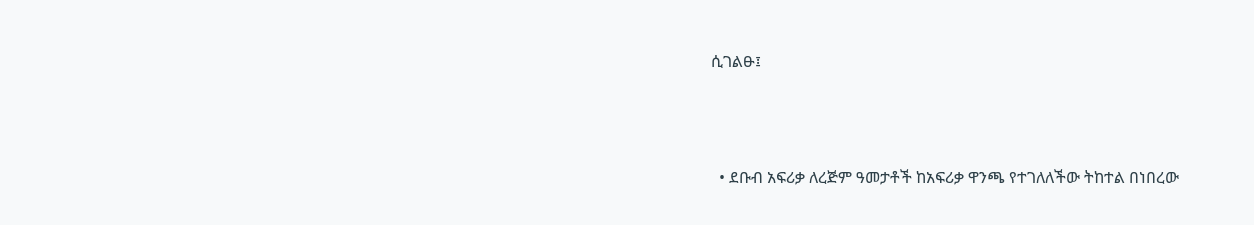ሲገልፁ፤



  • ደቡብ አፍሪቃ ለረጅም ዓመታቶች ከአፍሪቃ ዋንጫ የተገለለችው ትከተል በነበረው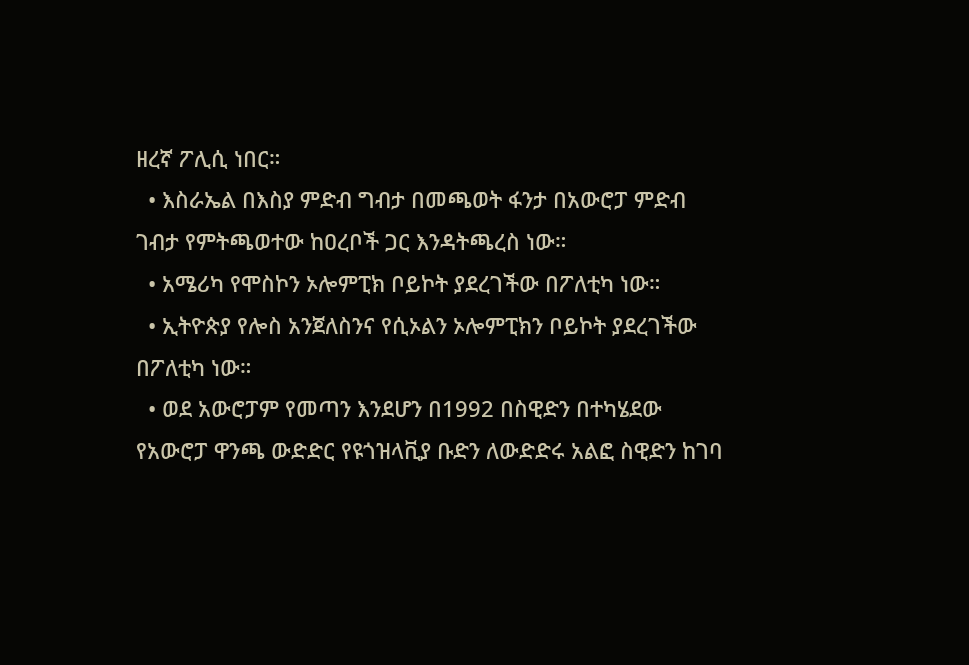ዘረኛ ፖሊሲ ነበር።
  • እስራኤል በእስያ ምድብ ግብታ በመጫወት ፋንታ በአውሮፓ ምድብ ገብታ የምትጫወተው ከዐረቦች ጋር እንዳትጫረስ ነው።
  • አሜሪካ የሞስኮን ኦሎምፒክ ቦይኮት ያደረገችው በፖለቲካ ነው።
  • ኢትዮጵያ የሎስ አንጀለስንና የሲኦልን ኦሎምፒክን ቦይኮት ያደረገችው በፖለቲካ ነው።
  • ወደ አውሮፓም የመጣን እንደሆን በ1992 በስዊድን በተካሄደው የአውሮፓ ዋንጫ ውድድር የዩጎዝላቪያ ቡድን ለውድድሩ አልፎ ስዊድን ከገባ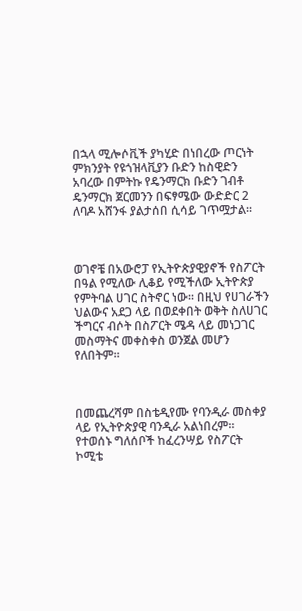በኋላ ሚሎሶቪች ያካሂድ በነበረው ጦርነት ምክንያት የዩጎዝላቪያን ቡድን ከስዊድን አባረው በምትኩ የዴንማርክ ቡድን ገብቶ ዴንማርክ ጀርመንን በፍፃሜው ውድድር 2 ለባዶ አሸንፋ ያልታሰበ ሲሳይ ገጥሟታል።



ወገኖቼ በአውሮፓ የኢትዮጵያዊያኖች የስፖርት በዓል የሚለው ሊቆይ የሚችለው ኢትዮጵያ የምትባል ሀገር ስትኖር ነው። በዚህ የሀገራችን ህልውና አደጋ ላይ በወደቀበት ወቅት ስለሀገር ችግርና ብሶት በስፖርት ሜዳ ላይ መነጋገር መስማትና መቀስቀስ ወንጀል መሆን የለበትም።



በመጨረሻም በስቴዲየሙ የባንዲራ መስቀያ ላይ የኢትዮጵያዊ ባንዲራ አልነበረም። የተወሰኑ ግለሰቦች ከፈረንሣይ የስፖርት ኮሚቴ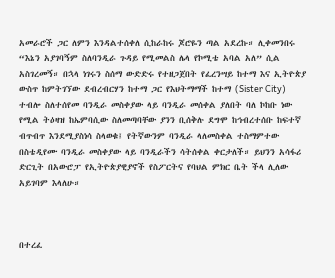አመራሮች ጋር ለምን እንዳልተሰቀለ ሲከራከሩ ጆሮዬን ጣል አደረኩ። ሊቀመንበሩ “እኔን አያገባኝም ስለባንዲራ ጉዳይ የሚመልስ ሌላ የኮሚቴ አባል አለ” ሲል አስገረመኝ። በኋላ ነገሩን ስሰማ ውድድሩ የተዘጋጀበት የፈረንሣይ ከተማ እና ኢትዮጵያ ውስጥ ከምትገኘው ደብረብርሃን ከተማ ጋር የእህትማማች ከተማ (Sister City) ተብሎ ስለተሰየመ ባንዲራ መስቀያው ላይ ባንዲራ መሰቀል ያለበት ባለ ኮከቡ ነው የሚል ትዕዛዝ ከኤምባሲው ስለመጣባቸው ያንን ቢሰቅሉ ደግሞ ከኅብረተሰቡ ከፍተኛ ብጥብጥ እንደሚያስነሳ ስላወቁ፤ የትኛውንም ባንዲራ ላለመስቀል ተስማምተው በስቴዲየሙ ባንዲራ መስቀያው ላይ ባንዲራችን ሳትሰቀል ቀርታለች። ይህንን አሳፋሪ ድርጊት በአውሮፓ የኢትዮጵያዊያኖች የስፖርትና የባህል ምክር ቤት ችላ ሊለው አይገባም እላለሁ።



በተረፈ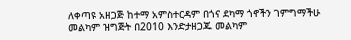ለቀጣዩ አዘጋጅ ከተማ አምስተርዳም በጎና ደካማ ጎኖችን ገምግማችሁ መልካም ዝግጅት በ2010 እንድታዘጋጁ መልካም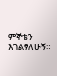ምኞቴን እገልፃለሁኝ።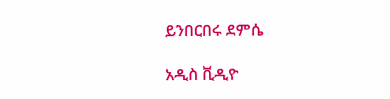ይንበርበሩ ደምሴ

አዲስ ቪዲዮ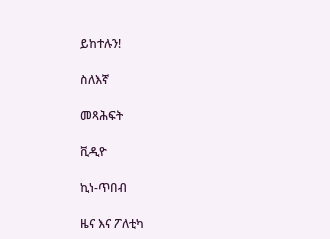ይከተሉን!

ስለእኛ

መጻሕፍት

ቪዲዮ

ኪነ-ጥበብ

ዜና እና ፖለቲካ